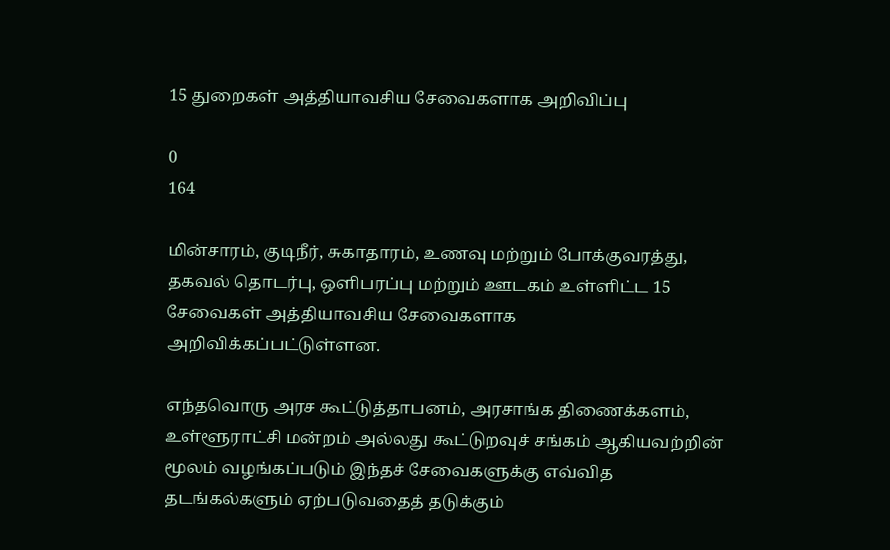15 துறைகள் அத்தியாவசிய சேவைகளாக அறிவிப்பு

0
164

மின்சாரம், குடிநீர், சுகாதாரம், உணவு மற்றும் போக்குவரத்து, தகவல் தொடர்பு, ஒளிபரப்பு மற்றும் ஊடகம் உள்ளிட்ட 15 சேவைகள் அத்தியாவசிய சேவைகளாக அறிவிக்கப்பட்டுள்ளன.

எந்தவொரு அரச கூட்டுத்தாபனம், அரசாங்க திணைக்களம், உள்ளூராட்சி மன்றம் அல்லது கூட்டுறவுச் சங்கம் ஆகியவற்றின் மூலம் வழங்கப்படும் இந்தச் சேவைகளுக்கு எவ்வித தடங்கல்களும் ஏற்படுவதைத் தடுக்கும்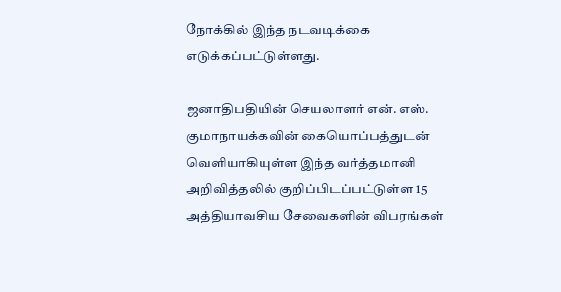நோக்கில் இந்த நடவடிக்கை எடுக்கப்பட்டுள்ளது.

ஜனாதிபதியின் செயலாளர் என். எஸ். குமாநாயக்கவின் கையொப்பத்துடன் வெளியாகியுள்ள இந்த வர்த்தமானி அறிவித்தலில் குறிப்பிடப்பட்டுள்ள 15 அத்தியாவசிய சேவைகளின் விபரங்கள்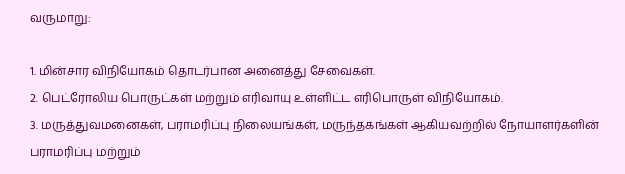வருமாறு:

1. மின்சார விநியோகம் தொடர்பான அனைத்து சேவைகள்.
2. பெட்ரோலிய பொருட்கள் மற்றும் எரிவாயு உள்ளிட்ட எரிபொருள் விநியோகம்.
3. மருத்துவமனைகள், பராமரிப்பு நிலையங்கள், மருந்தகங்கள் ஆகியவற்றில் நோயாளர்களின் பராமரிப்பு மற்றும்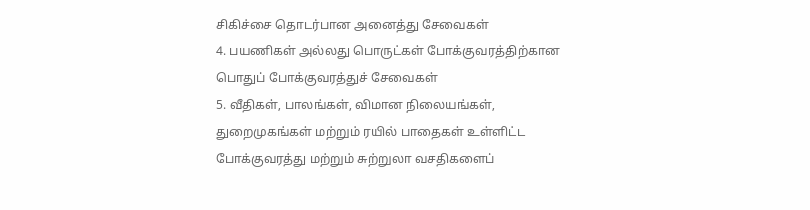சிகிச்சை தொடர்பான அனைத்து சேவைகள்
4. பயணிகள் அல்லது பொருட்கள் போக்குவரத்திற்கான பொதுப் போக்குவரத்துச் சேவைகள்
5. வீதிகள், பாலங்கள், விமான நிலையங்கள், துறைமுகங்கள் மற்றும் ரயில் பாதைகள் உள்ளிட்ட போக்குவரத்து மற்றும் சுற்றுலா வசதிகளைப்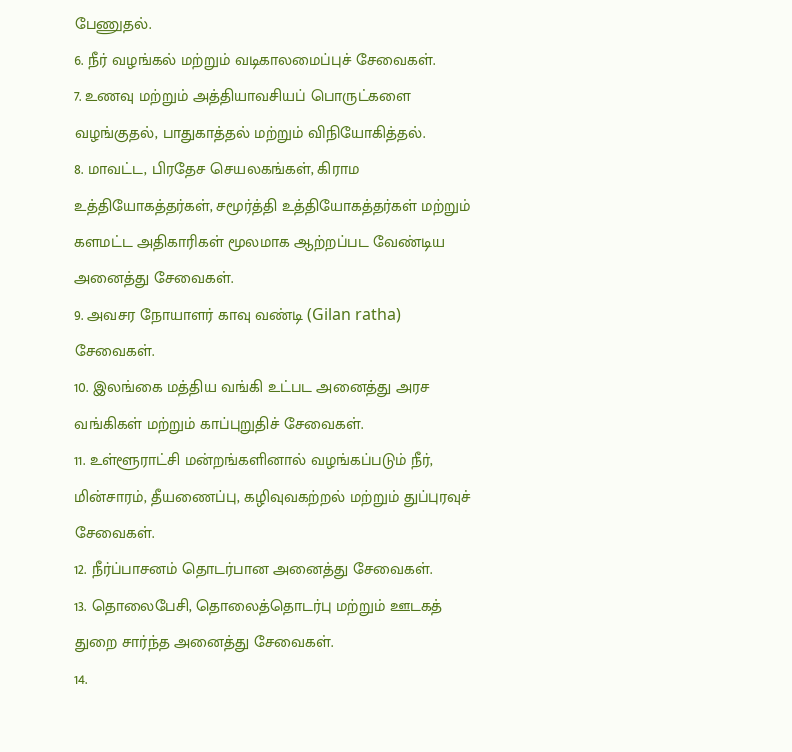பேணுதல்.
6. நீர் வழங்கல் மற்றும் வடிகாலமைப்புச் சேவைகள்.
7. உணவு மற்றும் அத்தியாவசியப் பொருட்களை வழங்குதல், பாதுகாத்தல் மற்றும் விநியோகித்தல்.
8. மாவட்ட, பிரதேச செயலகங்கள், கிராம உத்தியோகத்தர்கள், சமூர்த்தி உத்தியோகத்தர்கள் மற்றும் களமட்ட அதிகாரிகள் மூலமாக ஆற்றப்பட வேண்டிய அனைத்து சேவைகள்.
9. அவசர நோயாளர் காவு வண்டி (Gilan ratha) சேவைகள்.
10. இலங்கை மத்திய வங்கி உட்பட அனைத்து அரச வங்கிகள் மற்றும் காப்புறுதிச் சேவைகள்.
11. உள்ளூராட்சி மன்றங்களினால் வழங்கப்படும் நீர், மின்சாரம், தீயணைப்பு, கழிவுவகற்றல் மற்றும் துப்புரவுச் சேவைகள்.
12. நீர்ப்பாசனம் தொடர்பான அனைத்து சேவைகள்.
13. தொலைபேசி, தொலைத்தொடர்பு மற்றும் ஊடகத் துறை சார்ந்த அனைத்து சேவைகள்.
14.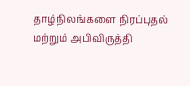தாழ்நிலங்களை நிரப்புதல் மற்றும் அபிவிருத்தி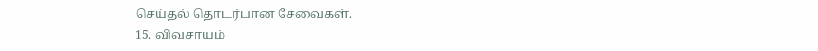செய்தல் தொடர்பான சேவைகள்.
15. விவசாயம்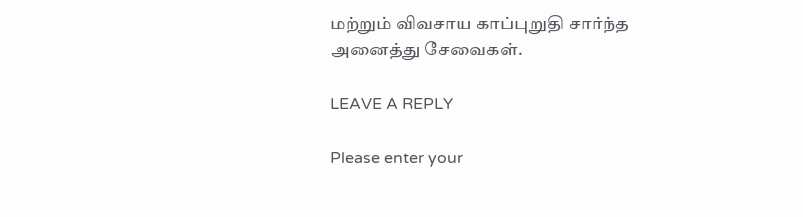மற்றும் விவசாய காப்புறுதி சார்ந்த அனைத்து சேவைகள்.

LEAVE A REPLY

Please enter your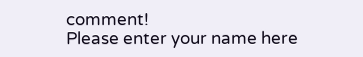comment!
Please enter your name here